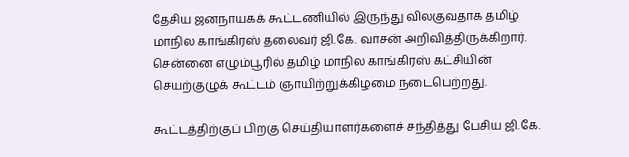தேசிய ஜனநாயகக் கூட்டணியில் இருந்து விலகுவதாக தமிழ் மாநில காங்கிரஸ் தலைவர் ஜி.கே. வாசன் அறிவித்திருக்கிறார்.
சென்னை எழும்பூரில் தமிழ் மாநில காங்கிரஸ் கட்சியின் செயற்குழுக் கூட்டம் ஞாயிற்றுக்கிழமை நடைபெற்றது.

கூட்டத்திற்குப் பிறகு செய்தியாளர்களைச் சந்தித்து பேசிய ஜி.கே.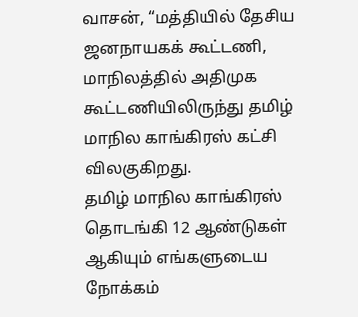வாசன், “மத்தியில் தேசிய ஜனநாயகக் கூட்டணி, மாநிலத்தில் அதிமுக கூட்டணியிலிருந்து தமிழ் மாநில காங்கிரஸ் கட்சி விலகுகிறது.
தமிழ் மாநில காங்கிரஸ் தொடங்கி 12 ஆண்டுகள் ஆகியும் எங்களுடைய நோக்கம்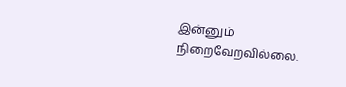இன்னும் நிறைவேறவில்லை.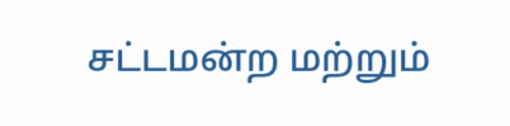சட்டமன்ற மற்றும்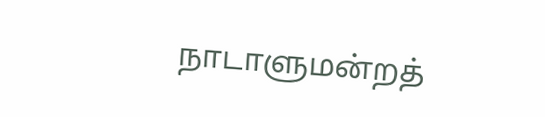நாடாளுமன்றத்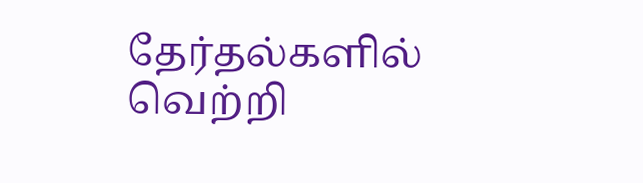தேர்தல்களில் வெற்றி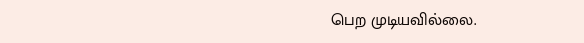பெற முடியவில்லை.